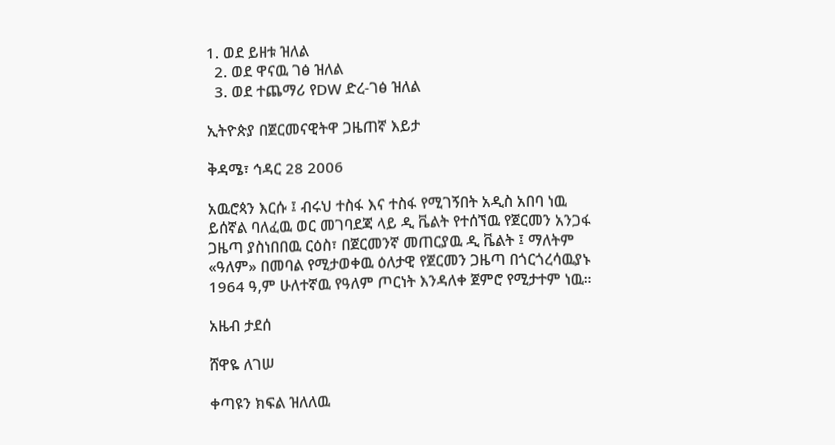1. ወደ ይዘቱ ዝለል
  2. ወደ ዋናዉ ገፅ ዝለል
  3. ወደ ተጨማሪ የDW ድረ-ገፅ ዝለል

ኢትዮጵያ በጀርመናዊትዋ ጋዜጠኛ እይታ

ቅዳሜ፣ ኅዳር 28 2006

አዉሮጳን እርሱ ፤ ብሩህ ተስፋ እና ተስፋ የሚገኝበት አዲስ አበባ ነዉ ይሰኛል ባለፈዉ ወር መገባደጃ ላይ ዲ ቬልት የተሰኘዉ የጀርመን አንጋፋ ጋዜጣ ያስነበበዉ ርዕስ፣ በጀርመንኛ መጠርያዉ ዲ ቬልት ፤ ማለትም «ዓለም» በመባል የሚታወቀዉ ዕለታዊ የጀርመን ጋዜጣ በጎርጎረሳዉያኑ 1964 ዓ,ም ሁለተኛዉ የዓለም ጦርነት እንዳለቀ ጀምሮ የሚታተም ነዉ።

አዜብ ታደሰ

ሸዋዬ ለገሠ

ቀጣዩን ክፍል ዝለለዉ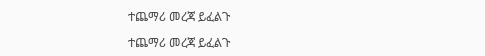ተጨማሪ መረጃ ይፈልጉ

ተጨማሪ መረጃ ይፈልጉ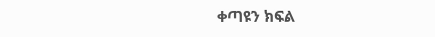ቀጣዩን ክፍል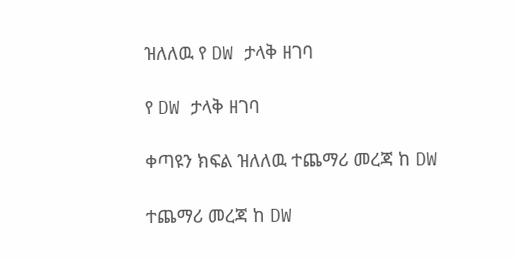ዝለለዉ የ DW ታላቅ ዘገባ

የ DW ታላቅ ዘገባ

ቀጣዩን ክፍል ዝለለዉ ተጨማሪ መረጃ ከ DW

ተጨማሪ መረጃ ከ DW